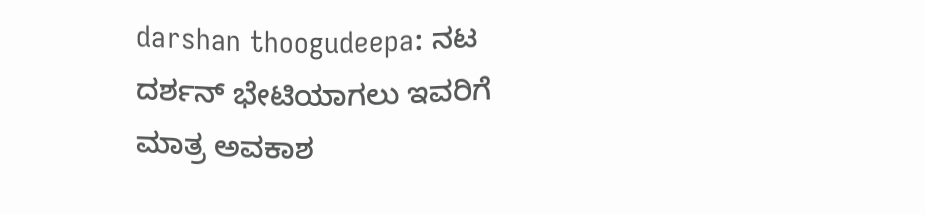darshan thoogudeepa: ನಟ ದರ್ಶನ್‌ ಭೇಟಿಯಾಗಲು ಇವರಿಗೆ ಮಾತ್ರ ಅವಕಾಶ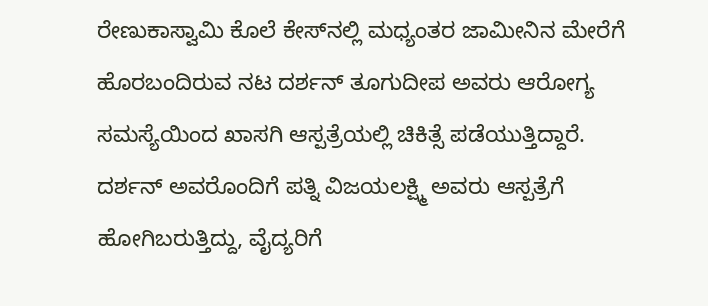ರೇಣುಕಾಸ್ವಾಮಿ ಕೊಲೆ ಕೇಸ್‌ನಲ್ಲಿ ಮಧ್ಯಂತರ ಜಾಮೀನಿನ ಮೇರೆಗೆ ಹೊರಬಂದಿರುವ ನಟ ದರ್ಶನ್ ತೂಗುದೀಪ ಅವರು ಆರೋಗ್ಯ ಸಮಸ್ಯೆಯಿಂದ ಖಾಸಗಿ ಆಸ್ಪತ್ರೆಯಲ್ಲಿ ಚಿಕಿತ್ಸೆ ಪಡೆಯುತ್ತಿದ್ದಾರೆ. ದರ್ಶನ್‌ ಅವರೊಂದಿಗೆ ಪತ್ನಿ ವಿಜಯಲಕ್ಷ್ಮಿ ಅವರು ಆಸ್ಪತ್ರೆಗೆ ಹೋಗಿಬರುತ್ತಿದ್ದು, ವೈದ್ಯರಿಗೆ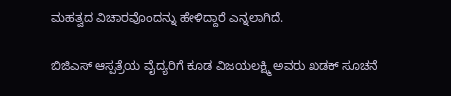ಮಹತ್ವದ ವಿಚಾರವೊಂದನ್ನು ಹೇಳಿದ್ದಾರೆ ಎನ್ನಲಾಗಿದೆ.

ಬಿಜಿಎಸ್ ಆಸ್ಪತ್ರೆಯ ವೈದ್ಯರಿಗೆ ಕೂಡ ವಿಜಯಲಕ್ಷ್ಮಿ ಅವರು ಖಡಕ್‌ ಸೂಚನೆ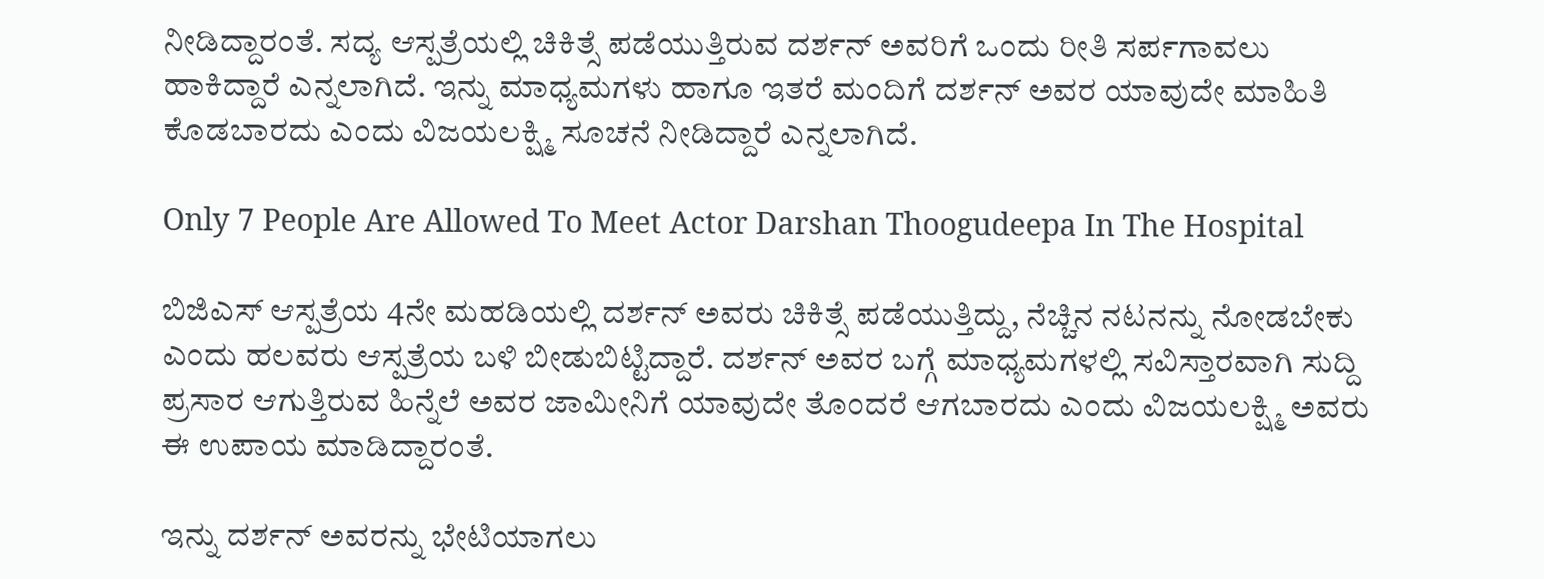ನೀಡಿದ್ದಾರಂತೆ. ಸದ್ಯ ಆಸ್ಪತ್ರೆಯಲ್ಲಿ ಚಿಕಿತ್ಸೆ ಪಡೆಯುತ್ತಿರುವ ದರ್ಶನ್‌ ಅವರಿಗೆ ಒಂದು ರೀತಿ ಸರ್ಪಗಾವಲು ಹಾಕಿದ್ದಾರೆ ಎನ್ನಲಾಗಿದೆ. ಇನ್ನು ಮಾಧ್ಯಮಗಳು ಹಾಗೂ ಇತರೆ ಮಂದಿಗೆ ದರ್ಶನ್‌ ಅವರ ಯಾವುದೇ ಮಾಹಿತಿ ಕೊಡಬಾರದು ಎಂದು ವಿಜಯಲಕ್ಷ್ಮಿ ಸೂಚನೆ ನೀಡಿದ್ದಾರೆ ಎನ್ನಲಾಗಿದೆ.

Only 7 People Are Allowed To Meet Actor Darshan Thoogudeepa In The Hospital

ಬಿಜಿಎಸ್‌ ಆಸ್ಪತ್ರೆಯ 4ನೇ ಮಹಡಿಯಲ್ಲಿ ದರ್ಶನ್ ಅವರು ಚಿಕಿತ್ಸೆ ಪಡೆಯುತ್ತಿದ್ದು, ನೆಚ್ಚಿನ ನಟನನ್ನು ನೋಡಬೇಕು ಎಂದು ಹಲವರು ಆಸ್ಪತ್ರೆಯ ಬಳಿ ಬೀಡುಬಿಟ್ಟಿದ್ದಾರೆ. ದರ್ಶನ್‌ ಅವರ ಬಗ್ಗೆ ಮಾಧ್ಯಮಗಳಲ್ಲಿ ಸವಿಸ್ತಾರವಾಗಿ ಸುದ್ದಿ ಪ್ರಸಾರ ಆಗುತ್ತಿರುವ ಹಿನ್ನೆಲೆ ಅವರ ಜಾಮೀನಿಗೆ ಯಾವುದೇ ತೊಂದರೆ ಆಗಬಾರದು ಎಂದು ವಿಜಯಲಕ್ಷ್ಮಿ ಅವರು ಈ ಉಪಾಯ ಮಾಡಿದ್ದಾರಂತೆ.

ಇನ್ನು ದರ್ಶನ್‌ ಅವರನ್ನು ಭೇಟಿಯಾಗಲು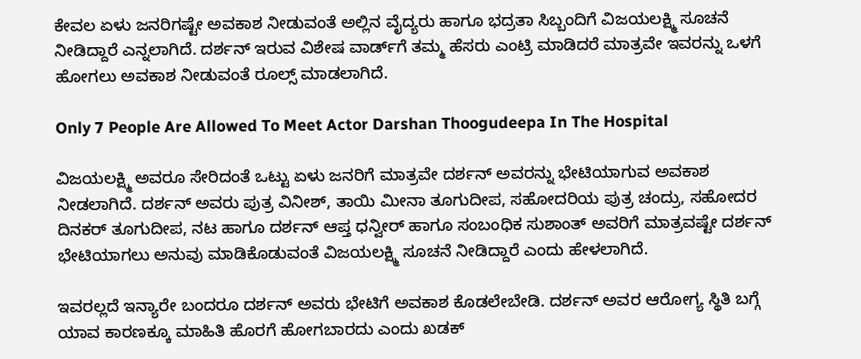ಕೇವಲ ಏಳು ಜನರಿಗಷ್ಟೇ ಅವಕಾಶ ನೀಡುವಂತೆ ಅಲ್ಲಿನ ವೈದ್ಯರು ಹಾಗೂ ಭದ್ರತಾ ಸಿಬ್ಬಂದಿಗೆ ವಿಜಯಲಕ್ಷ್ಮಿ ಸೂಚನೆ ನೀಡಿದ್ದಾರೆ ಎನ್ನಲಾಗಿದೆ. ದರ್ಶನ್‌ ಇರುವ ವಿಶೇಷ ವಾರ್ಡ್‌ಗೆ ತಮ್ಮ ಹೆಸರು ಎಂಟ್ರಿ ಮಾಡಿದರೆ ಮಾತ್ರವೇ ಇವರನ್ನು ಒಳಗೆ ಹೋಗಲು ಅವಕಾಶ ನೀಡುವಂತೆ ರೂಲ್ಸ್‌ ಮಾಡಲಾಗಿದೆ.

Only 7 People Are Allowed To Meet Actor Darshan Thoogudeepa In The Hospital

ವಿಜಯಲಕ್ಷ್ಮಿ ಅವರೂ ಸೇರಿದಂತೆ ಒಟ್ಟು ಏಳು ಜನರಿಗೆ ಮಾತ್ರವೇ ದರ್ಶನ್‌ ಅವರನ್ನು ಭೇಟಿಯಾಗುವ ಅವಕಾಶ ನೀಡಲಾಗಿದೆ. ದರ್ಶನ್‌ ಅವರು ಪುತ್ರ ವಿನೀಶ್, ತಾಯಿ ಮೀನಾ ತೂಗುದೀಪ, ಸಹೋದರಿಯ ಪುತ್ರ ಚಂದ್ರು, ಸಹೋದರ ದಿನಕರ್‌ ತೂಗುದೀಪ, ನಟ ಹಾಗೂ ದರ್ಶನ್‌ ಆಪ್ತ ಧನ್ವೀರ್‌ ಹಾಗೂ ಸಂಬಂಧಿಕ ಸುಶಾಂತ್‌ ಅವರಿಗೆ ಮಾತ್ರವಷ್ಟೇ ದರ್ಶನ್‌ ಭೇಟಿಯಾಗಲು ಅನುವು ಮಾಡಿಕೊಡುವಂತೆ ವಿಜಯಲಕ್ಷ್ಮಿ ಸೂಚನೆ ನೀಡಿದ್ದಾರೆ ಎಂದು ಹೇಳಲಾಗಿದೆ.

ಇವರಲ್ಲದೆ ಇನ್ಯಾರೇ ಬಂದರೂ ದರ್ಶನ್‌ ಅವರು ಭೇಟಿಗೆ ಅವಕಾಶ ಕೊಡಲೇಬೇಡಿ. ದರ್ಶನ್‌ ಅವರ ಆರೋಗ್ಯ ಸ್ಥಿತಿ ಬಗ್ಗೆ ಯಾವ ಕಾರಣಕ್ಕೂ ಮಾಹಿತಿ ಹೊರಗೆ ಹೋಗಬಾರದು ಎಂದು ಖಡಕ್‌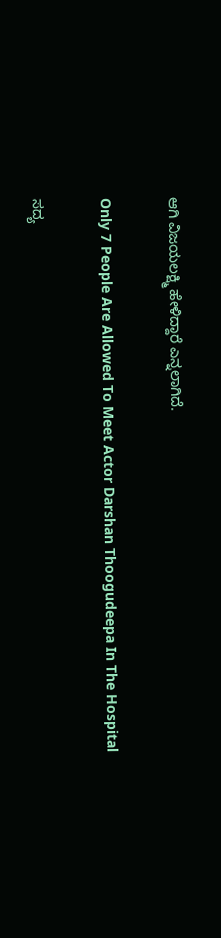ಆಗಿ ವಿಜಯಲಕ್ಷ್ಮಿ ಹೇಳಿದ್ದಾರೆ ಎನ್ನಲಾಗಿದೆ.

Only 7 People Are Allowed To Meet Actor Darshan Thoogudeepa In The Hospital

ಸದ್ಯ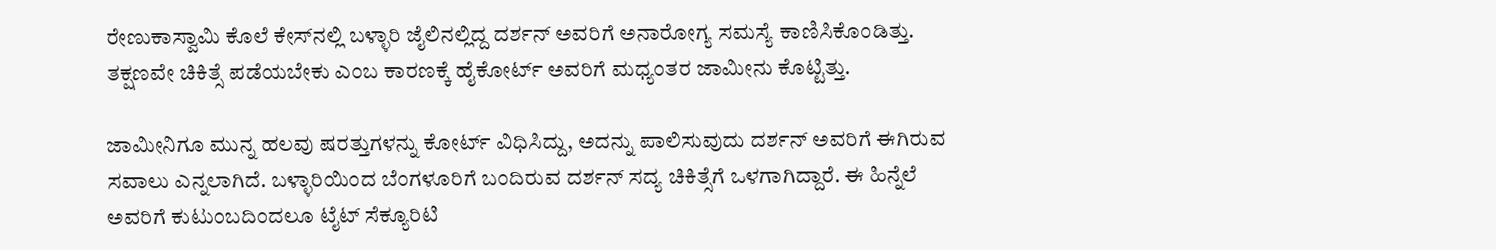ರೇಣುಕಾಸ್ವಾಮಿ ಕೊಲೆ ಕೇಸ್‌ನಲ್ಲಿ ಬಳ್ಳಾರಿ ಜೈಲಿನಲ್ಲಿದ್ದ ದರ್ಶನ್‌ ಅವರಿಗೆ ಅನಾರೋಗ್ಯ ಸಮಸ್ಯೆ ಕಾಣಿಸಿಕೊಂಡಿತ್ತು. ತಕ್ಷಣವೇ ಚಿಕಿತ್ಸೆ ಪಡೆಯಬೇಕು ಎಂಬ ಕಾರಣಕ್ಕೆ ಹೈಕೋರ್ಟ್‌ ಅವರಿಗೆ ಮಧ್ಯಂತರ ಜಾಮೀನು ಕೊಟ್ಟಿತ್ತು.

ಜಾಮೀನಿಗೂ ಮುನ್ನ ಹಲವು ಷರತ್ತುಗಳನ್ನು ಕೋರ್ಟ್‌ ವಿಧಿಸಿದ್ದು, ಅದನ್ನು ಪಾಲಿಸುವುದು ದರ್ಶನ್‌ ಅವರಿಗೆ ಈಗಿರುವ ಸವಾಲು ಎನ್ನಲಾಗಿದೆ. ಬಳ್ಳಾರಿಯಿಂದ ಬೆಂಗಳೂರಿಗೆ ಬಂದಿರುವ ದರ್ಶನ್‌ ಸದ್ಯ ಚಿಕಿತ್ಸೆಗೆ ಒಳಗಾಗಿದ್ದಾರೆ. ಈ ಹಿನ್ನೆಲೆ ಅವರಿಗೆ ಕುಟುಂಬದಿಂದಲೂ ಟೈಟ್‌ ಸೆಕ್ಯೂರಿಟಿ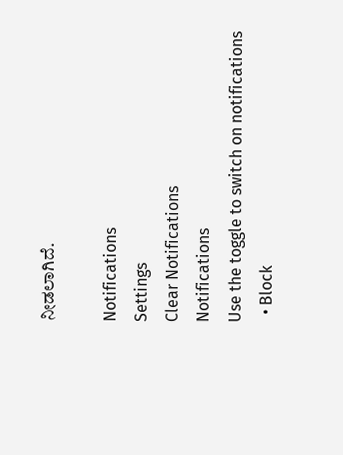ನೀಡಲಾಗಿದೆ.

Notifications
Settings
Clear Notifications
Notifications
Use the toggle to switch on notifications
  • Block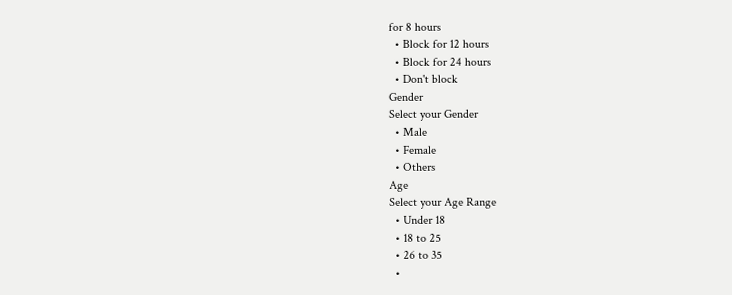for 8 hours
  • Block for 12 hours
  • Block for 24 hours
  • Don't block
Gender
Select your Gender
  • Male
  • Female
  • Others
Age
Select your Age Range
  • Under 18
  • 18 to 25
  • 26 to 35
  •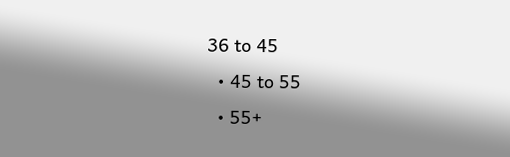36 to 45
  • 45 to 55
  • 55+